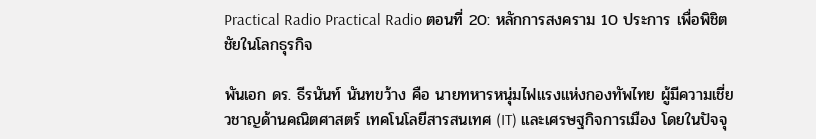Practical Radio Practical Radio ตอนที่ 20: หลักการสงคราม 10 ประการ เพื่อพิชิตชัยในโลกธุรกิจ

พันเอก ดร. ธีรนันท์ นันทขว้าง คือ นายทหารหนุ่มไฟแรงแห่งกองทัพไทย ผู้มีความเชี่ยวชาญด้านคณิตศาสตร์ เทคโนโลยีสารสนเทศ (IT) และเศรษฐกิจการเมือง โดยในปัจจุ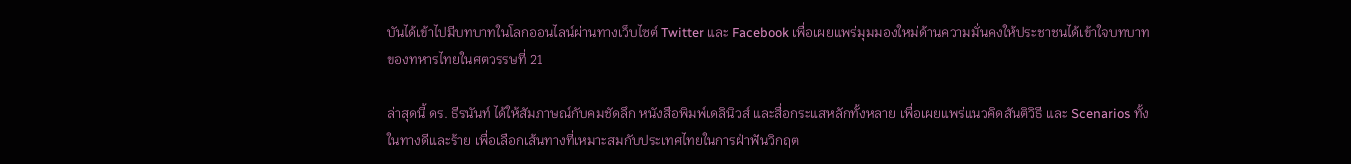บันได้เข้าไปมีบทบาทในโลกออนไลน์ผ่านทางเว็บไซต์ Twitter และ Facebook เพื่อเผยแพร่มุมมองใหม่ด้านความมั่นคงให้ประชาชนได้เข้าใจบทบาทของทหารไทยในศตวรรษที่ 21

ล่าสุดนี้ ดร. ธีรนันท์ ได้ให้สัมภาษณ์กับคมชัดลึก หนังสือพิมพ์เดลินิวส์ และสื่อกระแสหลักทั้งหลาย เพื่อเผยแพร่แนวคิดสันติวิธี และ Scenarios ทั้งในทางดีและร้าย เพื่อเลือกเส้นทางที่เหมาะสมกับประเทศไทยในการฝ่าฟันวิกฤต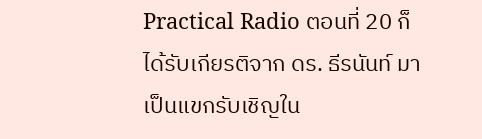Practical Radio ตอนที่ 20 ก็ได้รับเกียรติจาก ดร. ธีรนันท์ มาเป็นแขกรับเชิญใน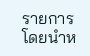รายการ โดยนำห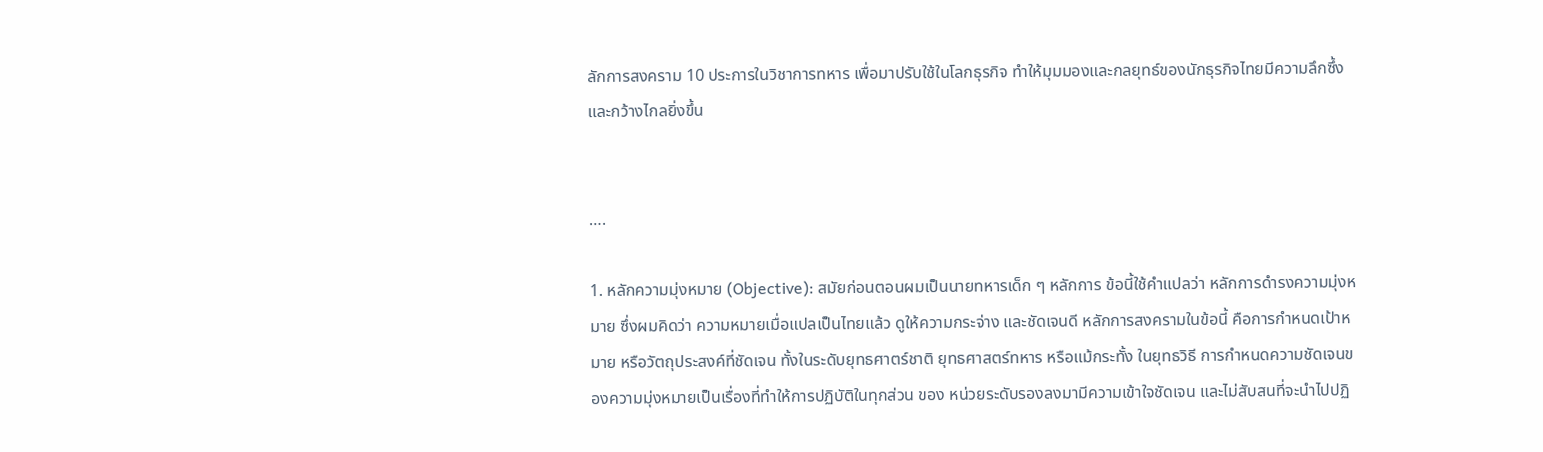ลักการสงคราม 10 ประการในวิชาการทหาร เพื่อมาปรับใช้ในโลกธุรกิจ ทำให้มุมมองและกลยุทธ์ของนักธุรกิจไทยมีความลึกซึ้งและกว้างไกลยิ่งขึ้น


….

1. หลักความมุ่งหมาย (Objective): สมัยก่อนตอนผมเป็นนายทหารเด็ก ๆ หลักการ ข้อนี้ใช้คำแปลว่า หลักการดำรงความมุ่งหมาย ซึ่งผมคิดว่า ความหมายเมื่อแปลเป็นไทยแล้ว ดูให้ความกระจ่าง และชัดเจนดี หลักการสงครามในข้อนี้ คือการกำหนดเป้าหมาย หรือวัตถุประสงค์ที่ชัดเจน ทั้งในระดับยุทธศาตร์ชาติ ยุทธศาสตร์ทหาร หรือแม้กระทั้ง ในยุทธวิธี การกำหนดความชัดเจนของความมุ่งหมายเป็นเรื่องที่ทำให้การปฏิบัติในทุกส่วน ของ หน่วยระดับรองลงมามีความเข้าใจชัดเจน และไม่สับสนที่จะนำไปปฏิ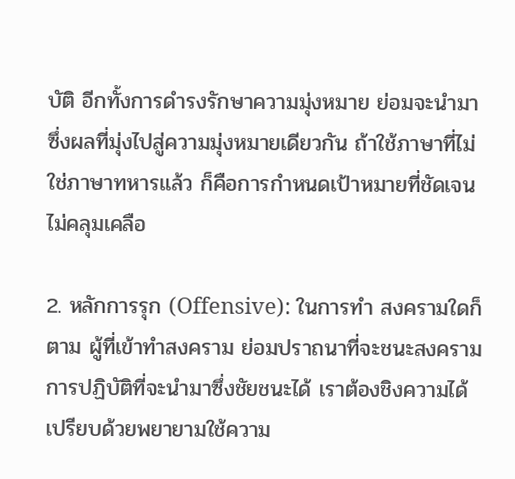บัติ อีกทั้งการดำรงรักษาความมุ่งหมาย ย่อมจะนำมาซึ่งผลที่มุ่งไปสู่ความมุ่งหมายเดียวกัน ถ้าใช้ภาษาที่ไม่ใช่ภาษาทหารแล้ว ก็คือการกำหนดเป้าหมายที่ชัดเจน ไม่คลุมเคลือ

2. หลักการรุก (Offensive): ในการทำ สงครามใดก็ตาม ผู้ที่เข้าทำสงคราม ย่อมปราถนาที่จะชนะสงคราม การปฏิบัติที่จะนำมาซึ่งชัยชนะได้ เราต้องชิงความได้เปรียบด้วยพยายามใช้ความ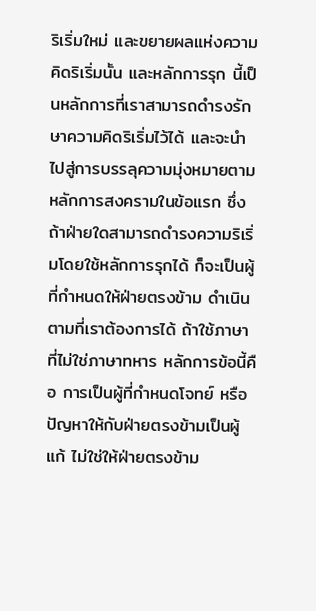ริเริ่มใหม่ และขยายผลแห่งความคิดริเริ่มนั้น และหลักการรุก นี้เป็นหลักการที่เราสามารถดำรงรักษาความคิดริเริ่มไว้ได้ และจะนำไปสู่การบรรลุความมุ่งหมายตามหลักการสงครามในข้อแรก ซึ่งถ้าฝ่ายใดสามารถดำรงความริเริ่มโดยใช้หลักการรุกได้ ก็จะเป็นผู้ที่กำหนดให้ฝ่ายตรงข้าม ดำเนินตามที่เราต้องการได้ ถ้าใช้ภาษาที่ไม่ใช่ภาษาทหาร หลักการข้อนี้คือ การเป็นผู้ที่กำหนดโจทย์ หรือปัญหาให้กับฝ่ายตรงข้ามเป็นผู้แก้ ไม่ใช่ให้ฝ่ายตรงข้าม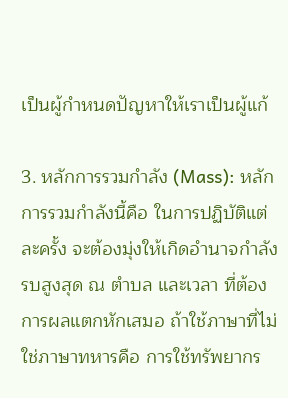เป็นผู้กำหนดปัญหาให้เราเป็นผู้แก้

3. หลักการรวมกำลัง (Mass): หลักการรวมกำลังนี้คือ ในการปฏิบัติแต่ละครั้ง จะต้องมุ่งให้เกิดอำนาจกำลังรบสูงสุด ณ ตำบล และเวลา ที่ต้องการผลแตกหักเสมอ ถ้าใช้ภาษาที่ไม่ใช่ภาษาทหารคือ การใช้ทรัพยากร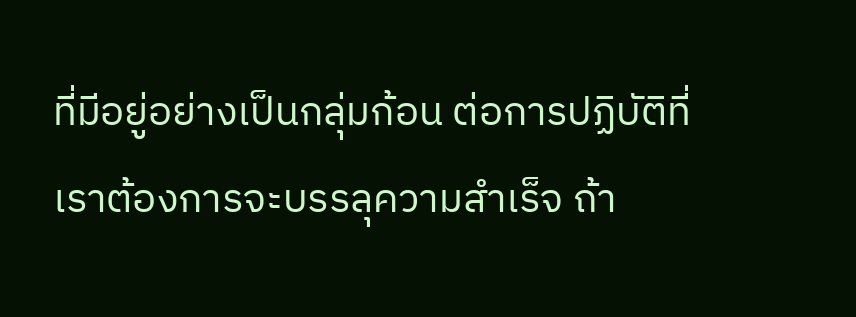ที่มีอยู่อย่างเป็นกลุ่มก้อน ต่อการปฏิบัติที่เราต้องการจะบรรลุความสำเร็จ ถ้า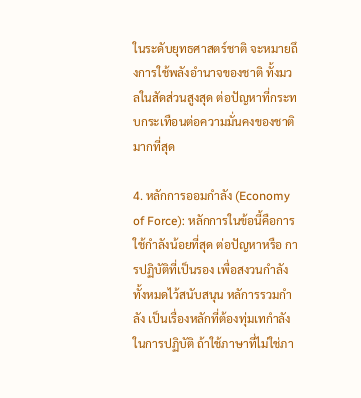ในระดับยุทธศาสตร์ชาติ จะหมายถึงการใช้พลังอำนาจของชาติ ทั้งมวลในสัดส่วนสูงสุด ต่อปัญหาที่กระทบกระเทือนต่อความมั่นคงของชาติมากที่สุด

4. หลักการออมกำลัง (Economy of Force): หลักการในข้อนี้คือการใช้กำลังน้อยที่สุด ต่อปัญหาหรือ การปฏิบัติที่เป็นรอง เพื่อสงวนกำลังทั้งหมดไว้สนับสนุน หลัการรวมกำลัง เป็นเรื่องหลักที่ต้องทุ่มเทกำลังในการปฏิบัติ ถ้าใช้ภาษาที่ไม่ใช่ภา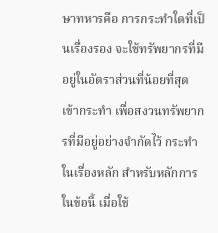ษาทหารคือ การกระทำใดที่เป็นเรื่องรอง จะใช้ทรัพยากรที่มีอยู่ในอัตราส่วนที่น้อยที่สุดเข้ากระทำ เพื่อสงวนทรัพยากรที่มีอยู่อย่างจำกัดไว้ กระทำในเรื่องหลัก สำหรับหลักการในข้อนี้ เมื่อใช้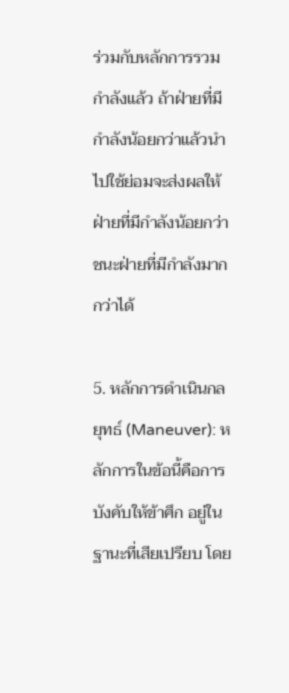ร่วมกับหลักการรวมกำลังแล้ว ถ้าฝ่ายที่มีกำลังน้อยกว่าแล้วนำไปใช้ย่อมจะส่งผลให้ ฝ่ายที่มีกำลังน้อยกว่า ชนะฝ่ายที่มีกำลังมากกว่าได้

5. หลักการดำเนินกลยุทธ์ (Maneuver): หลักการในข้อนี้คือการบังคับให้ข้าศึก อยู่ในฐานะที่เสียเปรียบ โดย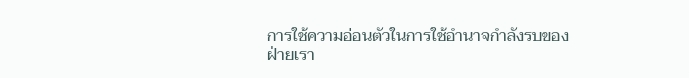การใช้ความอ่อนตัวในการใช้อำนาจกำลังรบของฝ่ายเรา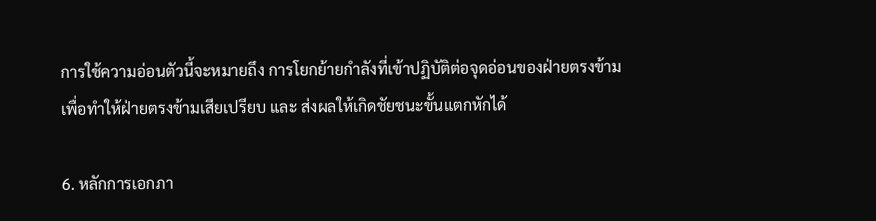การใช้ความอ่อนตัวนี้จะหมายถึง การโยกย้ายกำลังที่เข้าปฏิบัติต่อจุดอ่อนของฝ่ายตรงข้าม เพื่อทำให้ฝ่ายตรงข้ามเสียเปรียบ และ ส่งผลให้เกิดชัยชนะขั้นแตกหักได้

6. หลักการเอกภา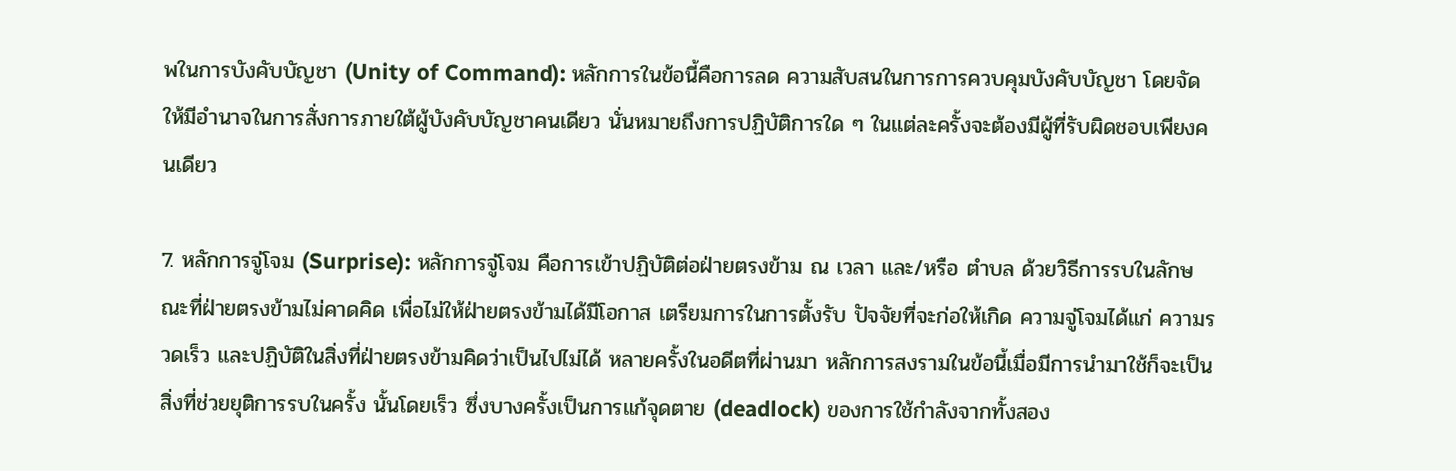พในการบังคับบัญชา (Unity of Command): หลักการในข้อนี้คือการลด ความสับสนในการการควบคุมบังคับบัญชา โดยจัดให้มีอำนาจในการสั่งการภายใต้ผู้บังคับบัญชาคนเดียว นั่นหมายถึงการปฏิบัติการใด ๆ ในแต่ละครั้งจะต้องมีผู้ที่รับผิดชอบเพียงคนเดียว

7. หลักการจู่โจม (Surprise): หลักการจู่โจม คือการเข้าปฏิบัติต่อฝ่ายตรงข้าม ณ เวลา และ/หรือ ตำบล ด้วยวิธีการรบในลักษณะที่ฝ่ายตรงข้ามไม่คาดคิด เพื่อไม่ให้ฝ่ายตรงข้ามได้มีโอกาส เตรียมการในการตั้งรับ ปัจจัยที่จะก่อให้เกิด ความจู่โจมได้แก่ ความรวดเร็ว และปฏิบัติในสิ่งที่ฝ่ายตรงข้ามคิดว่าเป็นไปไม่ได้ หลายครั้งในอดีตที่ผ่านมา หลักการสงรามในข้อนี้เมื่อมีการนำมาใช้ก็จะเป็นสิ่งที่ช่วยยุติการรบในครั้ง นั้นโดยเร็ว ซึ่งบางครั้งเป็นการแก้จุดตาย (deadlock) ของการใช้กำลังจากทั้งสอง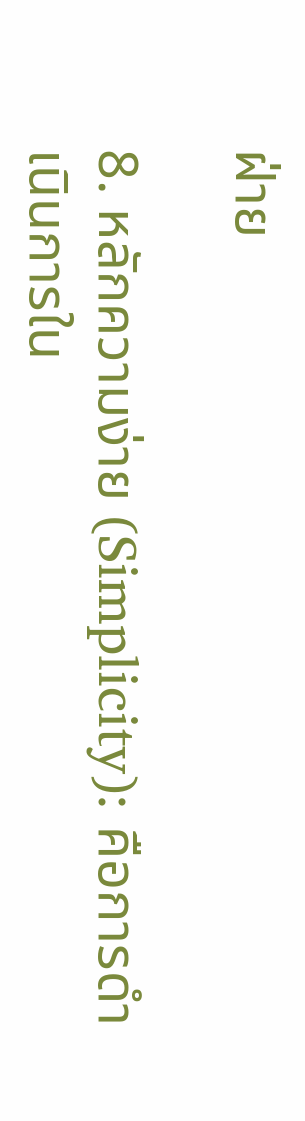ฝ่าย

8. หลักความง่าย (Simplicity): คือการดำเนินการใน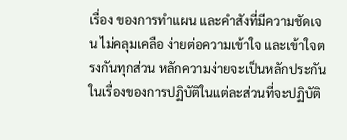เรื่อง ของการทำแผน และคำสังที่มีความชัดเจน ไม่คลุมเคลือ ง่ายต่อความเข้าใจ และเข้าใจตรงกันทุกส่วน หลักความง่ายจะเป็นหลักประกันในเรื่องของการปฏิบัติในแต่ละส่วนที่จะปฏิบัติ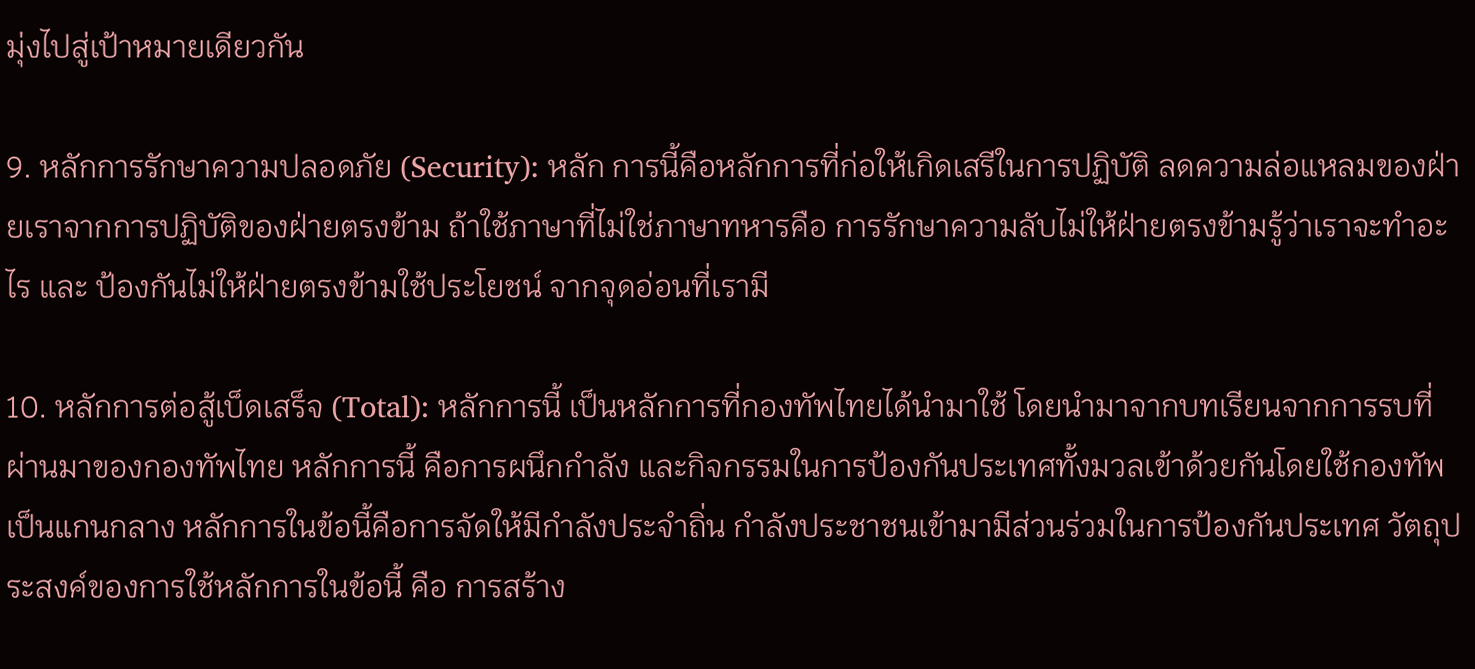มุ่งไปสู่เป้าหมายเดียวกัน

9. หลักการรักษาความปลอดภัย (Security): หลัก การนี้คือหลักการที่ก่อให้เกิดเสรีในการปฏิบัติ ลดความล่อแหลมของฝ่ายเราจากการปฏิบัติของฝ่ายตรงข้าม ถ้าใช้ภาษาที่ไม่ใช่ภาษาทหารคือ การรักษาความลับไม่ให้ฝ่ายตรงข้ามรู้ว่าเราจะทำอะไร และ ป้องกันไม่ให้ฝ่ายตรงข้ามใช้ประโยชน์ จากจุดอ่อนที่เรามี

10. หลักการต่อสู้เบ็ดเสร็จ (Total): หลักการนี้ เป็นหลักการที่กองทัพไทยได้นำมาใช้ โดยนำมาจากบทเรียนจากการรบที่ผ่านมาของกองทัพไทย หลักการนี้ คือการผนึกกำลัง และกิจกรรมในการป้องกันประเทศทั้งมวลเข้าด้วยกันโดยใช้กองทัพเป็นแกนกลาง หลักการในข้อนี้คือการจัดให้มีกำลังประจำถิ่น กำลังประชาชนเข้ามามีส่วนร่วมในการป้องกันประเทศ วัตถุประสงค์ของการใช้หลักการในข้อนี้ คือ การสร้าง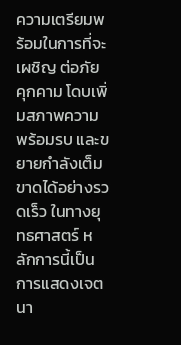ความเตรียมพร้อมในการที่จะเผชิญ ต่อภัยคุกคาม โดบเพิ่มสภาพความพร้อมรบ และขยายกำลังเต็มขาดได้อย่างรวดเร็ว ในทางยุทธศาสตร์ หลักการนี้เป็นการแสดงเจตนา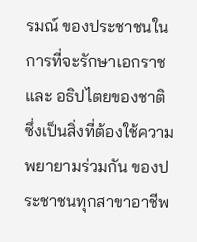รมณ์ ของประชาชนในการที่จะรักษาเอกราช และ อธิปไตยของชาติ ซึ่งเป็นสิ่งที่ต้องใช้ความพยายามร่วมกัน ของประชาชนทุกสาขาอาชีพ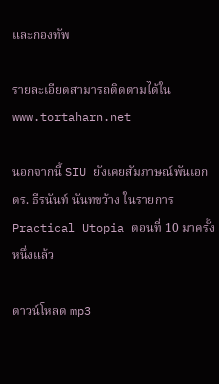และกองทัพ

รายละเอียดสามารถติดตามได้ใน www.tortaharn.net

นอกจากนี้ SIU ยังเคยสัมภาษณ์พันเอก ดร. ธีรนันท์ นันทขว้าง ในรายการ Practical Utopia ตอนที่ 10 มาครั้งหนึ่งแล้ว

ดาวน์โหลด mp3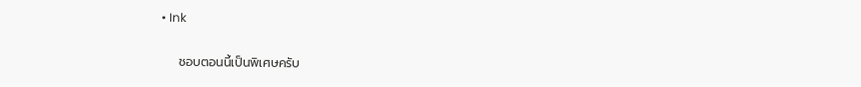• Ink

    ชอบตอนนี้เป็นพิเศษครับ